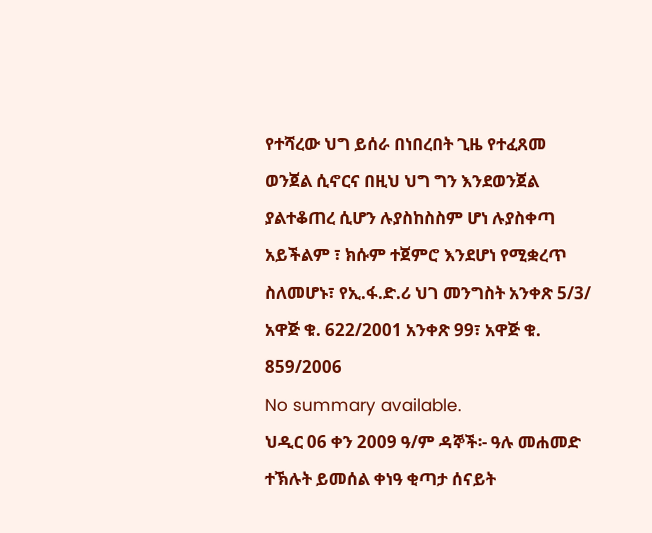የተሻረው ህግ ይሰራ በነበረበት ጊዜ የተፈጸመ ወንጀል ሲኖርና በዚህ ህግ ግን እንደወንጀል ያልተቆጠረ ሲሆን ሉያስከስስም ሆነ ሉያስቀጣ አይችልም ፣ ክሱም ተጀምሮ እንደሆነ የሚቋረጥ ስለመሆኑ፣ የኢ.ፋ.ድ.ሪ ህገ መንግስት አንቀጽ 5/3/ አዋጅ ቁ. 622/2001 አንቀጽ 99፣ አዋጅ ቁ. 859/2006
No summary available.
ህዲር 06 ቀን 2009 ዓ/ም ዳኞች፡- ዓሉ መሐመድ ተኽሉት ይመሰል ቀነዓ ቂጣታ ሰናይት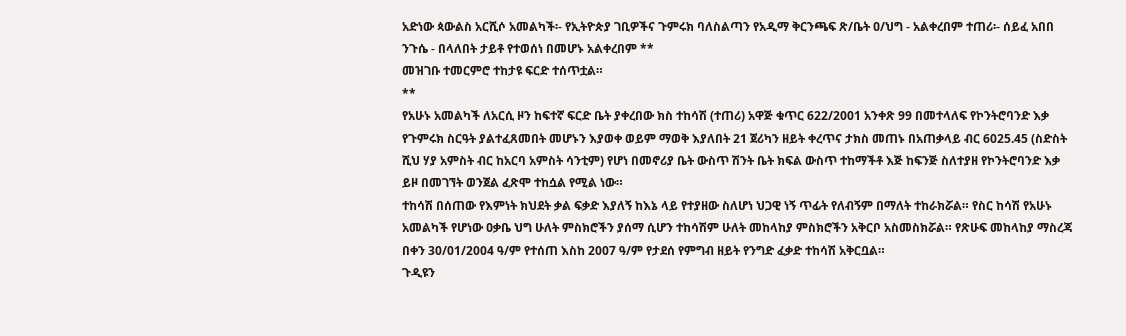አድነው ጳውልስ አርሺሶ አመልካች፡- የኢትዮጵያ ገቢዎችና ጉምሩክ ባለስልጣን የአዲማ ቅርንጫፍ ጽ/ቤት ዐ/ህግ - አልቀረበም ተጠሪ፡- ሰይፈ አበበ ንጉሴ - በላለበት ታይቶ የተወሰነ በመሆኑ አልቀረበም **
መዝገቡ ተመርምሮ ተከታዩ ፍርድ ተሰጥቷል።
**
የአሁኑ አመልካች ለአርሲ ዞን ከፍተኛ ፍርድ ቤት ያቀረበው ክስ ተከሳሽ (ተጠሪ) አዋጅ ቁጥር 622/2001 አንቀጽ 99 በመተላለፍ የኮንትሮባንድ እቃ የጉምሩክ ስርዓት ያልተፈጸመበት መሆኑን እያወቀ ወይም ማወቅ እያለበት 21 ጀሪካን ዘይት ቀረጥና ታክስ መጠኑ በአጠቃላይ ብር 6025.45 (ስድስት ሺህ ሃያ አምስት ብር ከአርባ አምስት ሳንቲም) የሆነ በመኖሪያ ቤት ውስጥ ሽንት ቤት ክፍል ውስጥ ተከማችቶ እጅ ከፍንጅ ስለተያዘ የኮንትሮባንድ እቃ ይዞ በመገኘት ወንጀል ፈጽሞ ተከሷል የሚል ነው።
ተከሳሽ በሰጠው የእምነት ክህደት ቃል ፍቃድ እያለኝ ከእኔ ላይ የተያዘው ስለሆነ ህጋዊ ነኝ ጥፊት የለብኝም በማለት ተከራክሯል። የስር ከሳሽ የአሁኑ አመልካች የሆነው ዐቃቤ ህግ ሁለት ምስክሮችን ያሰማ ሲሆን ተከሳሽም ሁለት መከላከያ ምስክሮችን አቅርቦ አስመስክሯል። የጽሁፍ መከላከያ ማስረጃ በቀን 30/01/2004 ዓ/ም የተሰጠ እስከ 2007 ዓ/ም የታደሰ የምግብ ዘይት የንግድ ፈቃድ ተከሳሽ አቅርቧል።
ጉዲዩን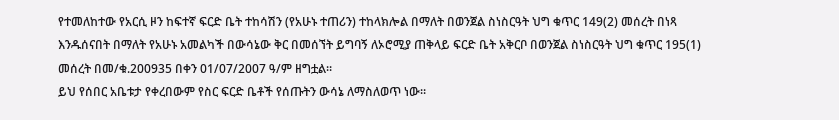የተመለከተው የአርሲ ዞን ከፍተኛ ፍርድ ቤት ተከሳሽን (የአሁኑ ተጠሪን) ተከላክሎል በማለት በወንጀል ስነስርዓት ህግ ቁጥር 149(2) መሰረት በነጻ እንዱሰናበት በማለት የአሁኑ አመልካች በውሳኔው ቅር በመሰኘት ይግባኝ ለኦሮሚያ ጠቅላይ ፍርድ ቤት አቅርቦ በወንጀል ስነስርዓት ህግ ቁጥር 195(1) መሰረት በመ/ቁ.200935 በቀን 01/07/2007 ዓ/ም ዘግቷል።
ይህ የሰበር አቤቱታ የቀረበውም የስር ፍርድ ቤቶች የሰጡትን ውሳኔ ለማስለወጥ ነው።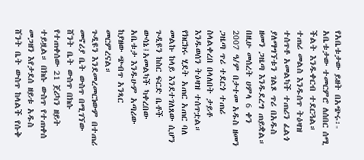የአቤቱታው ይዘት በአጭሩ፡-
አቤቱታው ተመርምሮ ለሰበር ሰሚ ችልት እንዱቀርብ ተደርጓል። ተጠሪ መልስ እንዱሰጥ ትዕዛዝ ተሰጥቶ አመልካች ተጠሪን ፈልጎ ያለማግኘቱን ገልጾ ጥሪ በአዱስ ዘመን ጋዜጣ እንዱደረግ ጠይቋል። በዚሁ መሰረት ሀምላ 6 ቀን 2007 ዓ/ም በታተመ አዱስ ዘመን ጋዜጣ ጥሪ ተደርጎ ተጠሪ ስላልቀረበ በላለበት ታይቶ እንዱወሰን ትዕዛዝ ተሰጥቷል።
የክርክሩ ሂደት አጠር አጠር ባለ መልኩ ከላይ እንደተገለጸው ሲሆን ጉዲዩን ከስር ፍርድ ቤቶች ውሳኔ፤አመልካች ካቀረበው አቤቱታ እንዱሁም አጣሪው ከያዘው ጭብጥ አንጻር መርምረናል።
ጉዲዩን እንደመረመርነውም በተጠሪ መኖሪያ ቤት ውስጥ በሚገኘው ሸንት ቤት ውስጥ በክሱ የተጠቀሰው 21 ጀሪካን ዘይት ተይዟል። በክሱ ውስጥ የተጠቀሰ መጋዘን እየታደሰ ዘይቱ አዱስ ሸንት ቤት ውስጥ ከላልች የሱቅ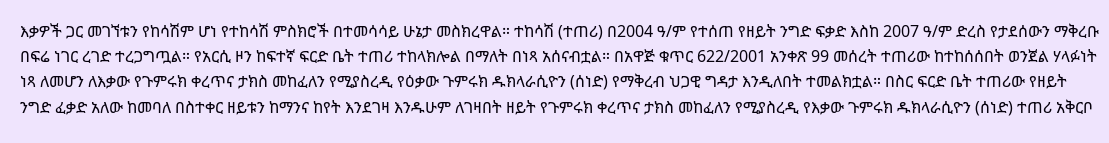እቃዎች ጋር መገኘቱን የከሳሽም ሆነ የተከሳሽ ምስክሮች በተመሳሳይ ሁኔታ መስክረዋል። ተከሳሽ (ተጠሪ) በ2004 ዓ/ም የተሰጠ የዘይት ንግድ ፍቃድ እስከ 2007 ዓ/ም ድረስ የታደሰውን ማቅረቡ በፍሬ ነገር ረገድ ተረጋግጧል። የአርሲ ዞን ከፍተኛ ፍርድ ቤት ተጠሪ ተከላክሎል በማለት በነጻ አሰናብቷል። በአዋጅ ቁጥር 622/2001 አንቀጽ 99 መሰረት ተጠሪው ከተከሰሰበት ወንጀል ሃላፉነት ነጻ ለመሆን ለእቃው የጉምሩክ ቀረጥና ታክስ መከፈለን የሚያስረዲ የዕቃው ጉምሩክ ዱክላራሲዮን (ሰነድ) የማቅረብ ህጋዊ ግዳታ እንዲለበት ተመልክቷል። በስር ፍርድ ቤት ተጠሪው የዘይት ንግድ ፈቃድ አለው ከመባለ በስተቀር ዘይቱን ከማንና ከየት እንደገዛ እንዱሁም ለገዛበት ዘይት የጉምሩክ ቀረጥና ታክስ መከፈለን የሚያስረዲ የእቃው ጉምሩክ ዱክላራሲዮን (ሰነድ) ተጠሪ አቅርቦ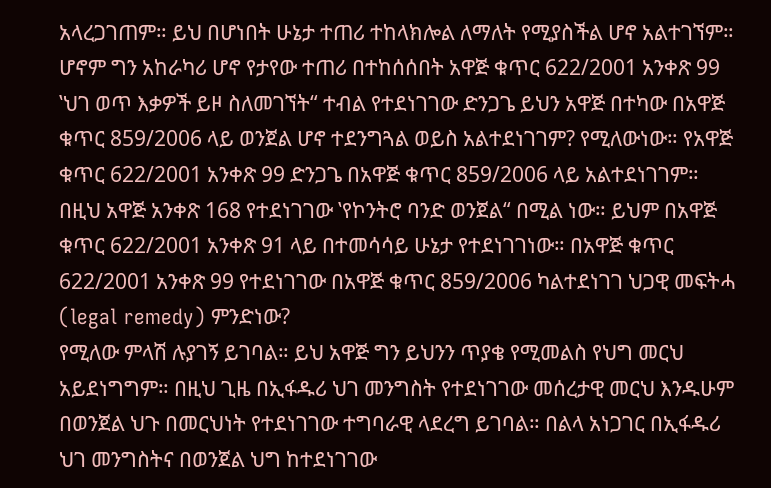አላረጋገጠም። ይህ በሆነበት ሁኔታ ተጠሪ ተከላክሎል ለማለት የሚያስችል ሆኖ አልተገኘም።
ሆኖም ግን አከራካሪ ሆኖ የታየው ተጠሪ በተከሰሰበት አዋጅ ቁጥር 622/2001 አንቀጽ 99 ‛ህገ ወጥ እቃዎች ይዞ ስለመገኘት“ ተብል የተደነገገው ድንጋጌ ይህን አዋጅ በተካው በአዋጅ ቁጥር 859/2006 ላይ ወንጀል ሆኖ ተደንግጓል ወይስ አልተደነገገም? የሚለውነው። የአዋጅ ቁጥር 622/2001 አንቀጽ 99 ድንጋጌ በአዋጅ ቁጥር 859/2006 ላይ አልተደነገገም። በዚህ አዋጅ አንቀጽ 168 የተደነገገው ‛የኮንትሮ ባንድ ወንጀል“ በሚል ነው። ይህም በአዋጅ ቁጥር 622/2001 አንቀጽ 91 ላይ በተመሳሳይ ሁኔታ የተደነገገነው። በአዋጅ ቁጥር 622/2001 አንቀጽ 99 የተደነገገው በአዋጅ ቁጥር 859/2006 ካልተደነገገ ህጋዊ መፍትሓ (legal remedy) ምንድነው?
የሚለው ምላሽ ሉያገኝ ይገባል። ይህ አዋጅ ግን ይህንን ጥያቄ የሚመልስ የህግ መርህ አይደነግግም። በዚህ ጊዜ በኢፋዱሪ ህገ መንግስት የተደነገገው መሰረታዊ መርህ እንዱሁም በወንጀል ህጉ በመርህነት የተደነገገው ተግባራዊ ላደረግ ይገባል። በልላ አነጋገር በኢፋዱሪ ህገ መንግስትና በወንጀል ህግ ከተደነገገው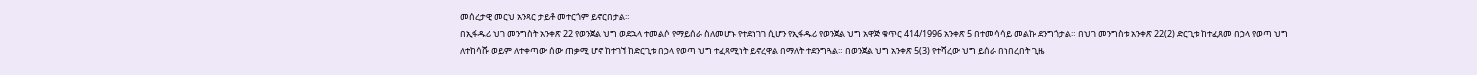መሰረታዊ መርህ አንጻር ታይቶ መተርጎም ይኖርበታል።
በኢፋዱሪ ህገ መንግስት አንቀጽ 22 የወንጀል ህግ ወደኋላ ተመልሶ የማይሰራ ስለመሆኑ የተደነገገ ሲሆን የኢፋዱሪ የወንጀል ህግ አዋጅ ቁጥር 414/1996 አንቀጽ 5 በተመሳሳይ መልኩ ደንግጎታል። በህገ መንግስቱ አንቀጽ 22(2) ድርጊቱ ከተፈጸመ በኃላ የወጣ ህግ ለተከሳሹ ወይም ለተቀጣው ሰው ጠቃሚ ሆኖ ከተገኘ ከድርጊቱ በኃላ የወጣ ህግ ተፈጻሚነት ይኖረዋል በማለት ተደንግጓል። በወንጀል ህግ አንቀጽ 5(3) የተሻረው ህግ ይሰራ በነበረበት ጊዜ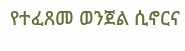የተፈጸመ ወንጀል ሲኖርና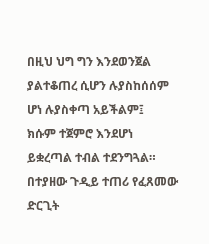በዚህ ህግ ግን እንደወንጀል ያልተቆጠረ ሲሆን ሉያስከሰሰም ሆነ ሉያስቀጣ አይችልም፤
ክሱም ተጀምሮ እንደሆነ ይቋረጣል ተብል ተደንግጓል። በተያዘው ጉዲይ ተጠሪ የፈጸመው ድርጊት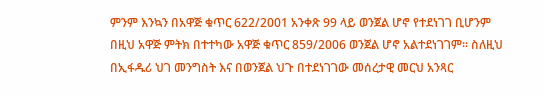ምንም እንኳን በአዋጅ ቁጥር 622/2001 አንቀጽ 99 ላይ ወንጀል ሆኖ የተደነገገ ቢሆንም በዚህ አዋጅ ምትክ በተተካው አዋጅ ቁጥር 859/2006 ወንጀል ሆኖ አልተደነገገም። ስለዚህ በኢፋዱሪ ህገ መንግስት እና በወንጀል ህጉ በተደነገገው መሰረታዊ መርህ አንጻር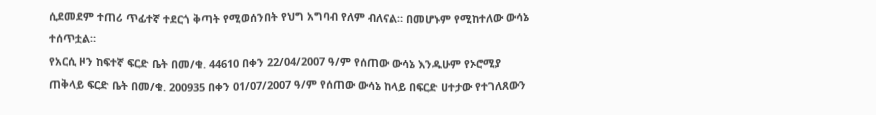ሲደመደም ተጠሪ ጥፊተኛ ተደርጎ ቅጣት የሚወሰንበት የህግ አግባብ የለም ብለናል። በመሆኑም የሚከተለው ውሳኔ ተሰጥቷል።
የአርሲ ዞን ከፍተኛ ፍርድ ቤት በመ/ቁ. 44610 በቀን 22/04/2007 ዓ/ም የሰጠው ውሳኔ እንዱሁም የኦሮሚያ ጠቅላይ ፍርድ ቤት በመ/ቁ. 200935 በቀን 01/07/2007 ዓ/ም የሰጠው ውሳኔ ከላይ በፍርድ ሀተታው የተገለጸውን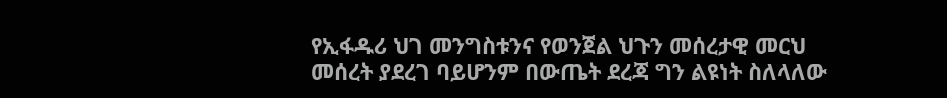የኢፋዱሪ ህገ መንግስቱንና የወንጀል ህጉን መሰረታዊ መርህ መሰረት ያደረገ ባይሆንም በውጤት ደረጃ ግን ልዩነት ስለላለው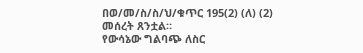በወ/መ/ስ/ስ/ህ/ቁጥር 195(2) (ለ) (2) መሰረት ጸንቷል።
የውሳኔው ግልባጭ ለስር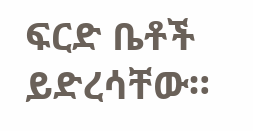ፍርድ ቤቶች ይድረሳቸው።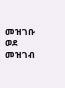መዝገቡ ወደ መዝገብ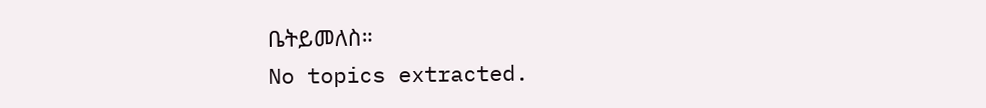ቤትይመለስ።
No topics extracted.